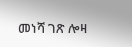መነሻ ገጽ ሎዛ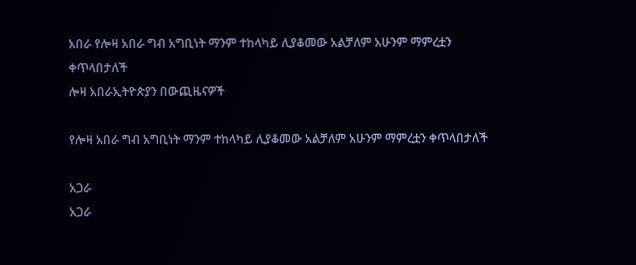አበራ የሎዛ አበራ ግብ አግቢነት ማንም ተከላካይ ሊያቆመው አልቻለም አሁንም ማምረቷን ቀጥላበታለች
ሎዛ አበራኢትዮጵያን በውጪዜናዎች

የሎዛ አበራ ግብ አግቢነት ማንም ተከላካይ ሊያቆመው አልቻለም አሁንም ማምረቷን ቀጥላበታለች

አጋራ
አጋራ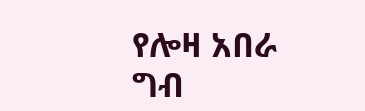የሎዛ አበራ ግብ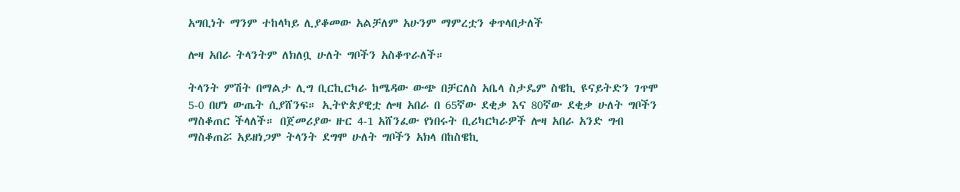አግቢነት ማንም ተከላካይ ሊያቆመው አልቻለም አሁንም ማምረቷን ቀጥላበታለች

ሎዛ አበራ ትላንትም ለክለቧ ሁለት ግቦችን አስቆጥራለች።

ትላንት ምሽት በማልታ ሊግ ቢርኪርካራ ከሜዳው ውጭ በቻርለስ አቤላ ስታዴም ስዌኪ ዩናይትድን ገጥሞ 5-0 በሆነ ውጤት ሲያሸንፍ። ኢትዮጵያዊቷ ሎዛ አበራ በ 65ኛው ደቂቃ እና 80ኛው ደቂቃ ሁለት ግቦችን ማስቆጠር ችላለች። በጀመሪያው ዙር 4-1 አሸንፈው የነበሩት ቢሪካርካራዎች ሎዛ አበራ አንድ ግብ ማስቆጠሯ አይዘነጋም ትላንት ደግሞ ሁለት ግቦችን አክላ በከስዌኪ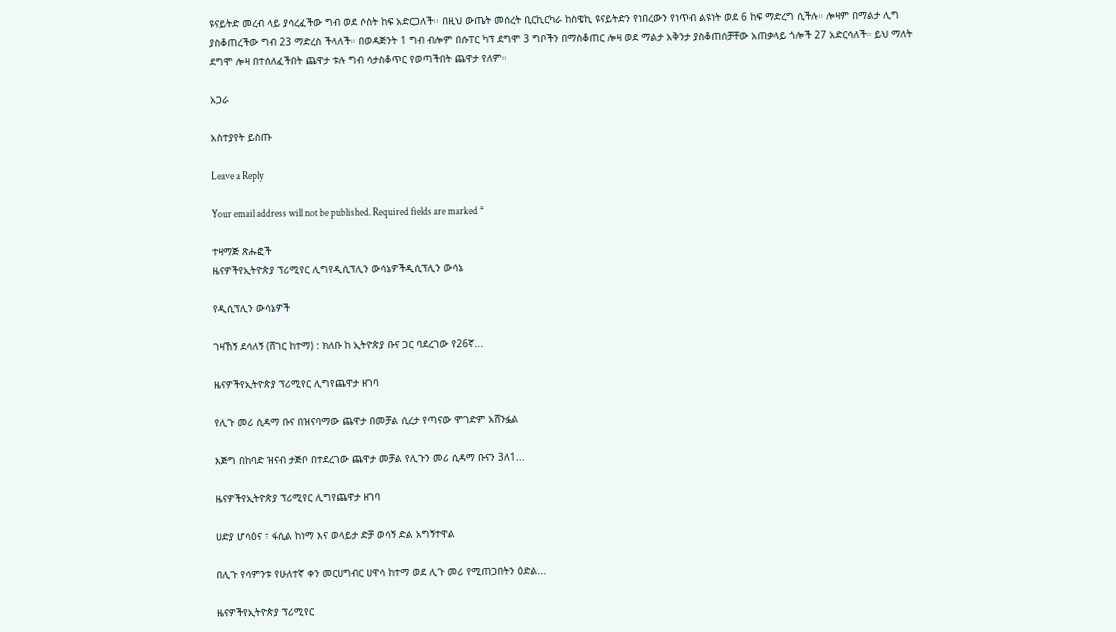ዩናይትድ መረብ ላይ ያሳረፈችው ግብ ወደ ሶስት ከፍ አድርጋለች፡፡ በዚህ ውጤት መሰረት ቢርኪርካራ ከስዌኪ ዩናይትድን የነበረውን የነጥብ ልዩነት ወደ 6 ከፍ ማድረግ ሲችሉ። ሎዛም በማልታ ሊግ ያስቆጠረችው ግብ 23 ማድረስ ችላለች። በወዳጅንት 1 ግብ ብሎም በሱፐር ካፕ ደግሞ 3 ግቦችን በማስቆጠር ሎዛ ወደ ማልታ አቅንታ ያስቆጠሰቻቸው አጠቃላይ ጎሎች 27 አድርሳለች። ይህ ማለት ደግሞ ሎዛ በተሰለፈችበት ጨዋታ ቱሉ ግብ ሳታስቆጥር የወጣችበት ጨዋታ የለም።

አጋራ

አስተያየት ይስጡ

Leave a Reply

Your email address will not be published. Required fields are marked *

ተዛማጅ ጽሑፎች
ዜናዎችየኢትዮጵያ ፕሪሚየር ሊግየዲሲፕሊን ውሳኔዎችዲሲፕሊን ውሳኔ

የዲሲፕሊን ውሳኔዎች

ገዛኸኝ ደሳለኝ (ሸገር ከተማ) : ክለቡ ከ ኢትዮጵያ ቡና ጋር ባደረገው የ26ኛ...

ዜናዎችየኢትዮጵያ ፕሪሚየር ሊግየጨዋታ ዘገባ

የሊጉ መሪ ሲዳማ ቡና በዝናባማው ጨዋታ በመቻል ሲረታ የጣናው ሞገድም አሸንፏል

እጅግ በከባድ ዝናብ ታጅቦ በተደረገው ጨዋታ መቻል የሊጉን መሪ ሲዳማ ቡናን 3ለ1...

ዜናዎችየኢትዮጵያ ፕሪሚየር ሊግየጨዋታ ዘገባ

ሀድያ ሆሳዕና ፣ ፋሲል ከነማ እና ወላይታ ድቻ ወሳኝ ድል አግኝተዋል

በሊጉ የሳምንቱ የሁለተኛ ቀን መርሀግብር ሀዋሳ ከተማ ወደ ሊጉ መሪ የሚጠጋበትን ዕድል...

ዜናዎችየኢትዮጵያ ፕሪሚየር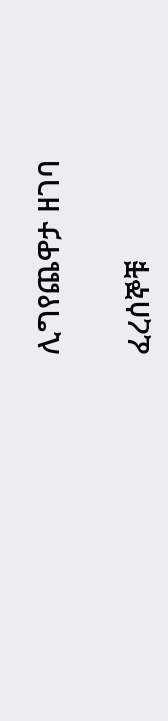ሊግየጨዋታ ዘገባ

ፈረሰኞቹ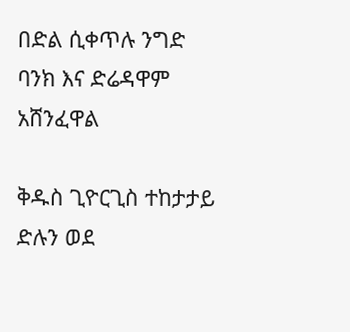በድል ሲቀጥሉ ንግድ ባንክ እና ድሬዳዋም አሸንፈዋል

ቅዱስ ጊዮርጊስ ተከታታይ ድሉን ወደ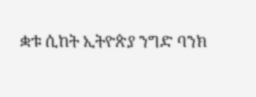ቋቱ ሲከት ኢትዮጵያ ንግድ ባንክ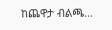ከጨዋታ ብልጫ...